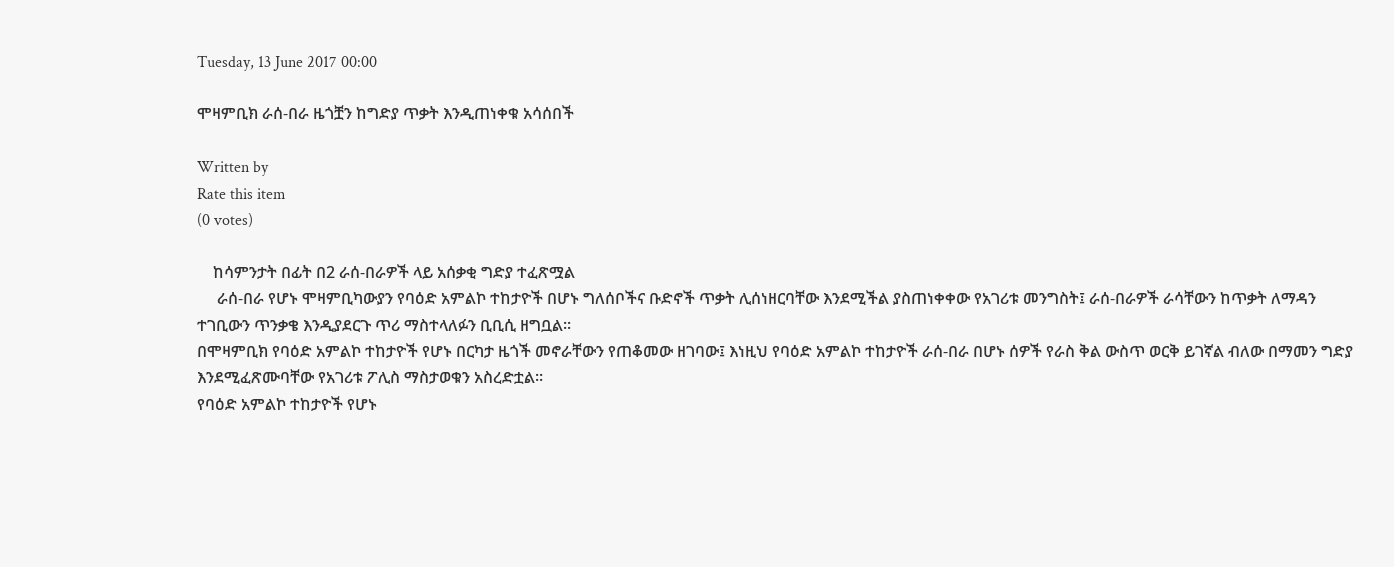Tuesday, 13 June 2017 00:00

ሞዛምቢክ ራሰ-በራ ዜጎቿን ከግድያ ጥቃት እንዲጠነቀቁ አሳሰበች

Written by
Rate this item
(0 votes)

    ከሳምንታት በፊት በ2 ራሰ-በራዎች ላይ አሰቃቂ ግድያ ተፈጽሟል
     ራሰ-በራ የሆኑ ሞዛምቢካውያን የባዕድ አምልኮ ተከታዮች በሆኑ ግለሰቦችና ቡድኖች ጥቃት ሊሰነዘርባቸው እንደሚችል ያስጠነቀቀው የአገሪቱ መንግስት፤ ራሰ-በራዎች ራሳቸውን ከጥቃት ለማዳን ተገቢውን ጥንቃቄ እንዲያደርጉ ጥሪ ማስተላለፉን ቢቢሲ ዘግቧል፡፡
በሞዛምቢክ የባዕድ አምልኮ ተከታዮች የሆኑ በርካታ ዜጎች መኖራቸውን የጠቆመው ዘገባው፤ እነዚህ የባዕድ አምልኮ ተከታዮች ራሰ-በራ በሆኑ ሰዎች የራስ ቅል ውስጥ ወርቅ ይገኛል ብለው በማመን ግድያ እንደሚፈጽሙባቸው የአገሪቱ ፖሊስ ማስታወቁን አስረድቷል፡፡
የባዕድ አምልኮ ተከታዮች የሆኑ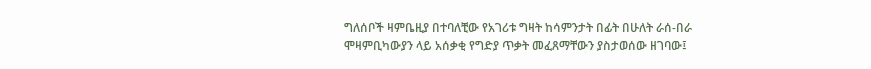ግለሰቦች ዛምቤዚያ በተባለቺው የአገሪቱ ግዛት ከሳምንታት በፊት በሁለት ራሰ-በራ ሞዛምቢካውያን ላይ አሰቃቂ የግድያ ጥቃት መፈጸማቸውን ያስታወሰው ዘገባው፤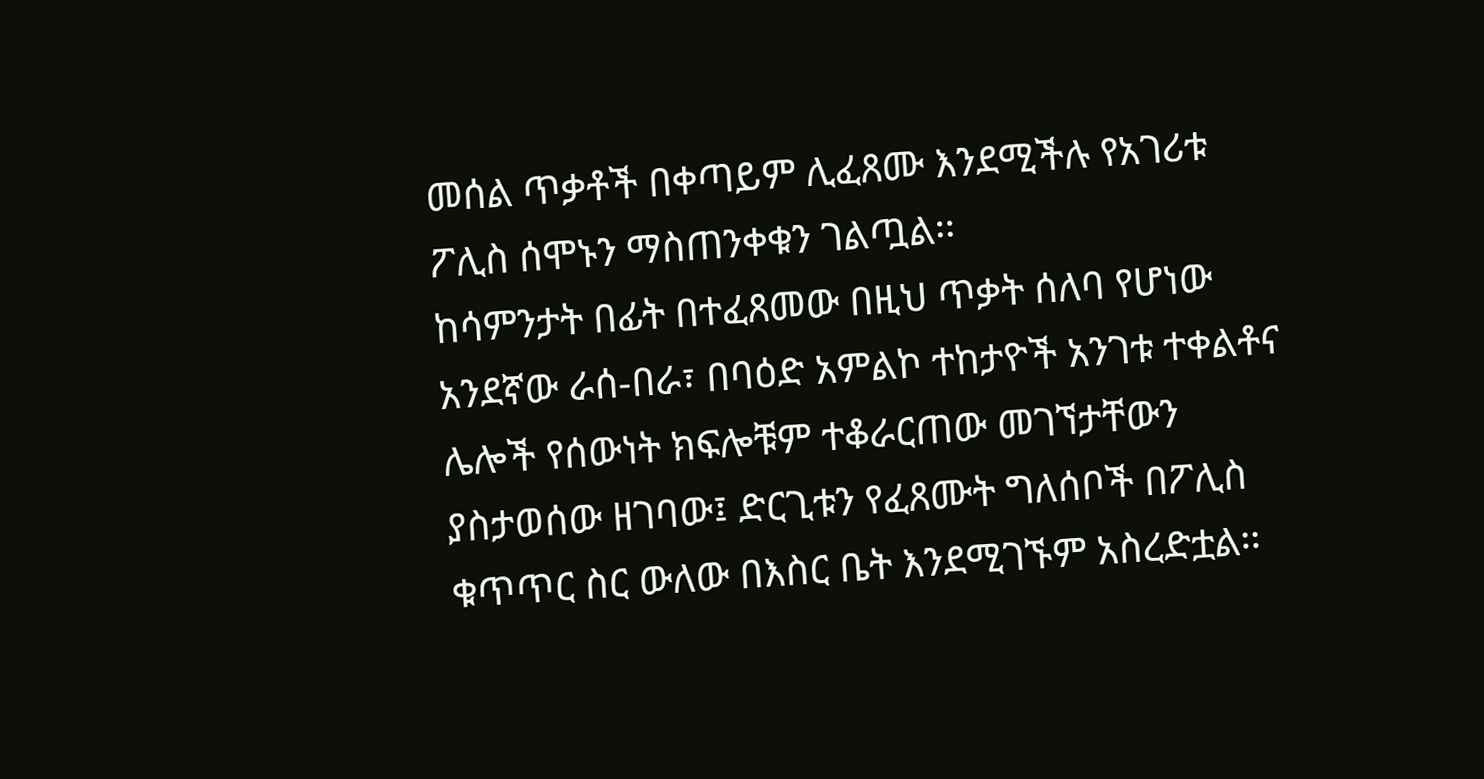መሰል ጥቃቶች በቀጣይም ሊፈጸሙ እንደሚችሉ የአገሪቱ ፖሊስ ሰሞኑን ማስጠንቀቁን ገልጧል፡፡
ከሳምንታት በፊት በተፈጸመው በዚህ ጥቃት ሰለባ የሆነው አንደኛው ራሰ-በራ፣ በባዕድ አምልኮ ተከታዮች አንገቱ ተቀልቶና ሌሎች የሰውነት ክፍሎቹም ተቆራርጠው መገኘታቸውን ያስታወሰው ዘገባው፤ ድርጊቱን የፈጸሙት ግለሰቦች በፖሊስ ቁጥጥር ስር ውለው በእስር ቤት እንደሚገኙም አስረድቷል፡፡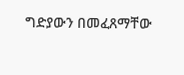ግድያውን በመፈጸማቸው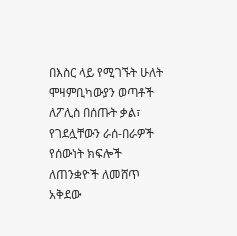በእስር ላይ የሚገኙት ሁለት ሞዛምቢካውያን ወጣቶች ለፖሊስ በሰጡት ቃል፣ የገደሏቸውን ራሰ-በራዎች የሰውነት ክፍሎች ለጠንቋዮች ለመሸጥ አቅደው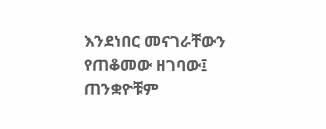እንደነበር መናገራቸውን የጠቆመው ዘገባው፤ ጠንቋዮቹም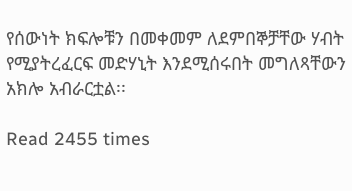የሰውነት ክፍሎቹን በመቀመም ለደምበኞቻቸው ሃብት የሚያትረፈርፍ መድሃኒት እንደሚሰሩበት መግለጻቸውን አክሎ አብራርቷል፡፡

Read 2455 times